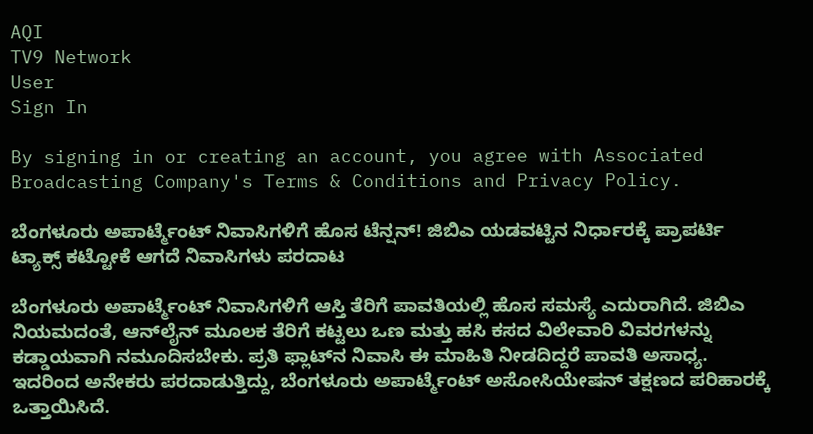AQI
TV9 Network
User
Sign In

By signing in or creating an account, you agree with Associated Broadcasting Company's Terms & Conditions and Privacy Policy.

ಬೆಂಗಳೂರು ಅಪಾರ್ಟ್ಮೆಂಟ್ ನಿವಾಸಿಗಳಿಗೆ ಹೊಸ ಟೆನ್ಷನ್! ಜಿಬಿಎ ಯಡವಟ್ಟಿನ ನಿರ್ಧಾರಕ್ಕೆ ಪ್ರಾಪರ್ಟಿ ಟ್ಯಾಕ್ಸ್ ಕಟ್ಟೋಕೆ ಆಗದೆ ನಿವಾಸಿಗಳು ಪರದಾಟ

ಬೆಂಗಳೂರು ಅಪಾರ್ಟ್ಮೆಂಟ್ ನಿವಾಸಿಗಳಿಗೆ ಆಸ್ತಿ ತೆರಿಗೆ ಪಾವತಿಯಲ್ಲಿ ಹೊಸ ಸಮಸ್ಯೆ ಎದುರಾಗಿದೆ. ಜಿಬಿಎ ನಿಯಮದಂತೆ, ಆನ್‌ಲೈನ್ ಮೂಲಕ ತೆರಿಗೆ ಕಟ್ಟಲು ಒಣ ಮತ್ತು ಹಸಿ ಕಸದ ವಿಲೇವಾರಿ ವಿವರಗಳನ್ನು ಕಡ್ಡಾಯವಾಗಿ ನಮೂದಿಸಬೇಕು. ಪ್ರತಿ ಫ್ಲಾಟ್‌ನ ನಿವಾಸಿ ಈ ಮಾಹಿತಿ ನೀಡದಿದ್ದರೆ ಪಾವತಿ ಅಸಾಧ್ಯ. ಇದರಿಂದ ಅನೇಕರು ಪರದಾಡುತ್ತಿದ್ದು, ಬೆಂಗಳೂರು ಅಪಾರ್ಟ್ಮೆಂಟ್ ಅಸೋಸಿಯೇಷನ್ ತಕ್ಷಣದ ಪರಿಹಾರಕ್ಕೆ ಒತ್ತಾಯಿಸಿದೆ.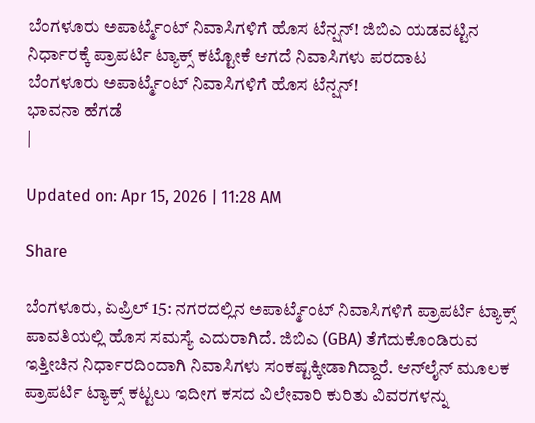ಬೆಂಗಳೂರು ಅಪಾರ್ಟ್ಮೆಂಟ್ ನಿವಾಸಿಗಳಿಗೆ ಹೊಸ ಟೆನ್ಷನ್! ಜಿಬಿಎ ಯಡವಟ್ಟಿನ ನಿರ್ಧಾರಕ್ಕೆ ಪ್ರಾಪರ್ಟಿ ಟ್ಯಾಕ್ಸ್ ಕಟ್ಟೋಕೆ ಆಗದೆ ನಿವಾಸಿಗಳು ಪರದಾಟ
ಬೆಂಗಳೂರು ಅಪಾರ್ಟ್ಮೆಂಟ್ ನಿವಾಸಿಗಳಿಗೆ ಹೊಸ ಟೆನ್ಷನ್!
ಭಾವನಾ ಹೆಗಡೆ
|

Updated on: Apr 15, 2026 | 11:28 AM

Share

ಬೆಂಗಳೂರು, ಏಪ್ರಿಲ್ 15: ನಗರದಲ್ಲಿನ ಅಪಾರ್ಟ್ಮೆಂಟ್ ನಿವಾಸಿಗಳಿಗೆ ಪ್ರಾಪರ್ಟಿ ಟ್ಯಾಕ್ಸ್ ಪಾವತಿಯಲ್ಲಿ ಹೊಸ ಸಮಸ್ಯೆ ಎದುರಾಗಿದೆ. ಜಿಬಿಎ (GBA) ತೆಗೆದುಕೊಂಡಿರುವ ಇತ್ತೀಚಿನ ನಿರ್ಧಾರದಿಂದಾಗಿ ನಿವಾಸಿಗಳು ಸಂಕಷ್ಟಕ್ಕೀಡಾಗಿದ್ದಾರೆ. ಆನ್‌ಲೈನ್ ಮೂಲಕ ಪ್ರಾಪರ್ಟಿ ಟ್ಯಾಕ್ಸ್ ಕಟ್ಟಲು ಇದೀಗ ಕಸದ ವಿಲೇವಾರಿ ಕುರಿತು ವಿವರಗಳನ್ನು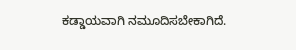ಕಡ್ಡಾಯವಾಗಿ ನಮೂದಿಸಬೇಕಾಗಿದೆ.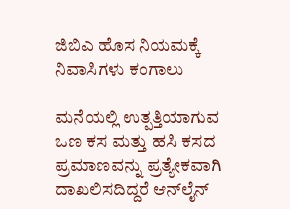ಜಿಬಿಎ ಹೊಸ ನಿಯಮಕ್ಕೆ ನಿವಾಸಿಗಳು ಕಂಗಾಲು

ಮನೆಯಲ್ಲಿ ಉತ್ಪತ್ತಿಯಾಗುವ ಒಣ ಕಸ ಮತ್ತು ಹಸಿ ಕಸದ ಪ್ರಮಾಣವನ್ನು ಪ್ರತ್ಯೇಕವಾಗಿ ದಾಖಲಿಸದಿದ್ದರೆ ಆನ್‌ಲೈನ್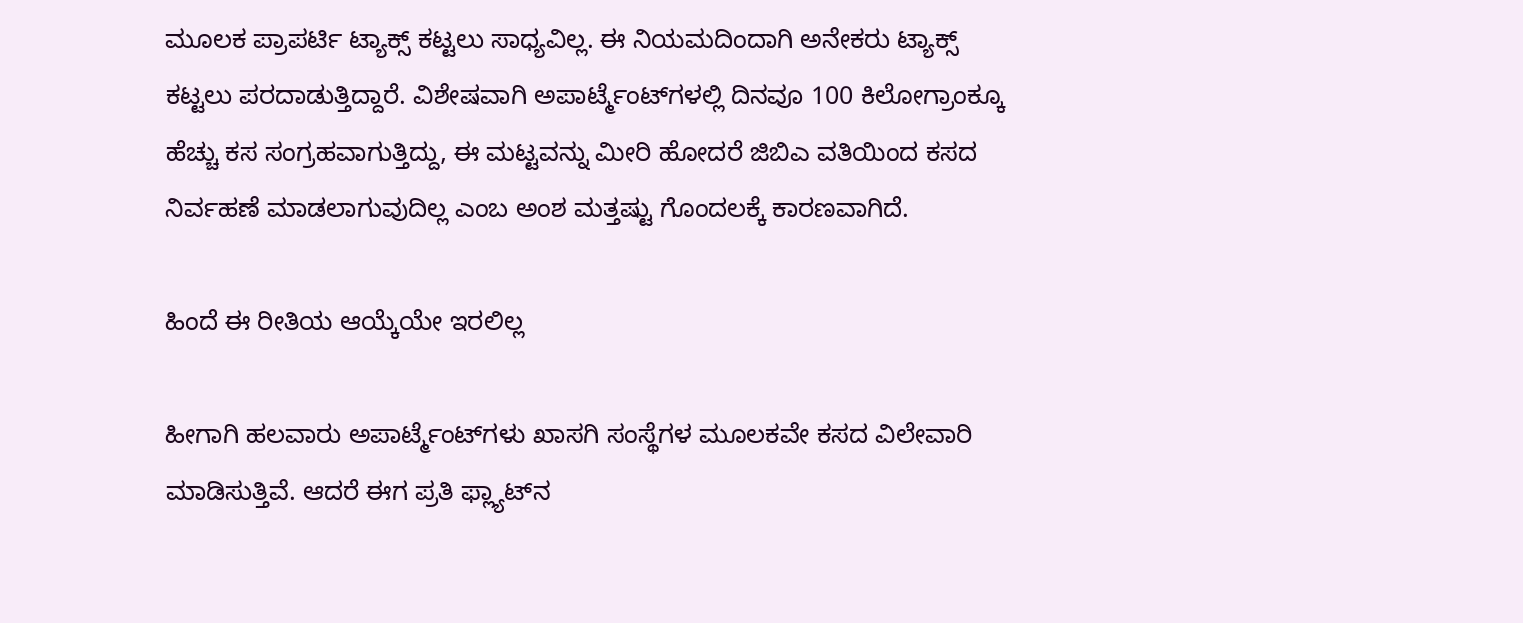ಮೂಲಕ ಪ್ರಾಪರ್ಟಿ ಟ್ಯಾಕ್ಸ್ ಕಟ್ಟಲು ಸಾಧ್ಯವಿಲ್ಲ. ಈ ನಿಯಮದಿಂದಾಗಿ ಅನೇಕರು ಟ್ಯಾಕ್ಸ್ ಕಟ್ಟಲು ಪರದಾಡುತ್ತಿದ್ದಾರೆ. ವಿಶೇಷವಾಗಿ ಅಪಾರ್ಟ್ಮೆಂಟ್‌ಗಳಲ್ಲಿ ದಿನವೂ 100 ಕಿಲೋಗ್ರಾಂಕ್ಕೂ ಹೆಚ್ಚು ಕಸ ಸಂಗ್ರಹವಾಗುತ್ತಿದ್ದು, ಈ ಮಟ್ಟವನ್ನು ಮೀರಿ ಹೋದರೆ ಜಿಬಿಎ ವತಿಯಿಂದ ಕಸದ ನಿರ್ವಹಣೆ ಮಾಡಲಾಗುವುದಿಲ್ಲ ಎಂಬ ಅಂಶ ಮತ್ತಷ್ಟು ಗೊಂದಲಕ್ಕೆ ಕಾರಣವಾಗಿದೆ.

ಹಿಂದೆ ಈ ರೀತಿಯ ಆಯ್ಕೆಯೇ ಇರಲಿಲ್ಲ

ಹೀಗಾಗಿ ಹಲವಾರು ಅಪಾರ್ಟ್ಮೆಂಟ್‌ಗಳು ಖಾಸಗಿ ಸಂಸ್ಥೆಗಳ ಮೂಲಕವೇ ಕಸದ ವಿಲೇವಾರಿ ಮಾಡಿಸುತ್ತಿವೆ. ಆದರೆ ಈಗ ಪ್ರತಿ ಫ್ಲ್ಯಾಟ್‌ನ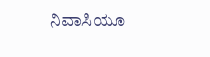ನಿವಾಸಿಯೂ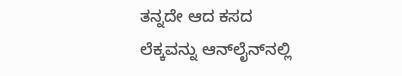ತನ್ನದೇ ಆದ ಕಸದ ಲೆಕ್ಕವನ್ನು ಆನ್‌ಲೈನ್‌ನಲ್ಲಿ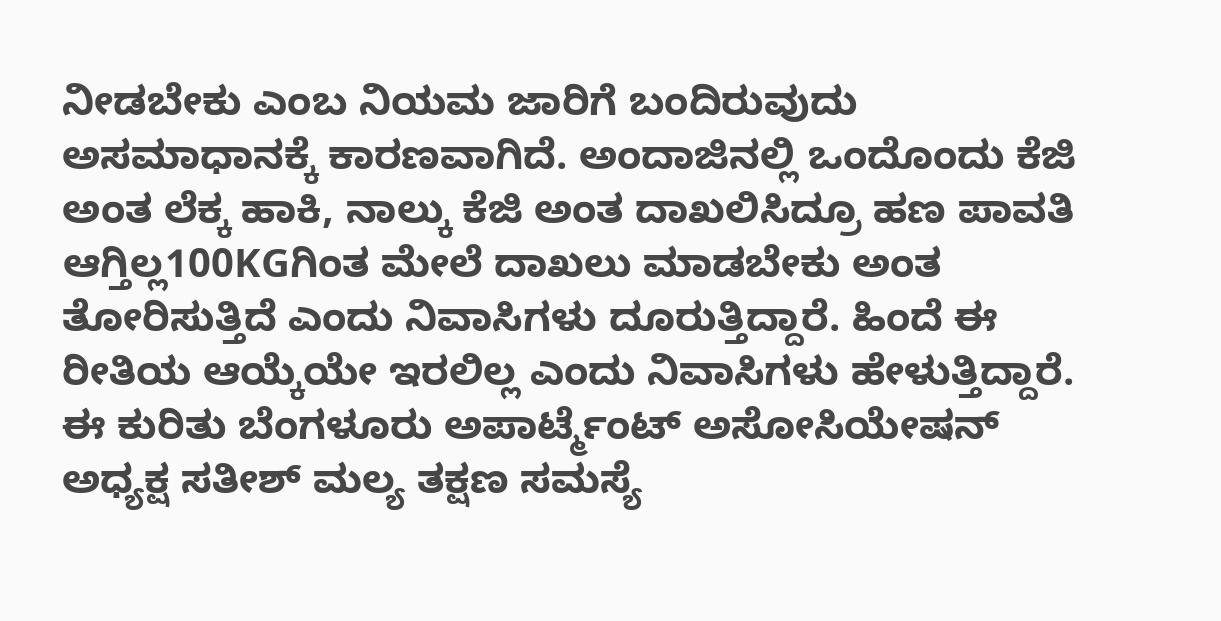ನೀಡಬೇಕು ಎಂಬ ನಿಯಮ ಜಾರಿಗೆ ಬಂದಿರುವುದು ಅಸಮಾಧಾನಕ್ಕೆ ಕಾರಣವಾಗಿದೆ. ಅಂದಾಜಿನಲ್ಲಿ ಒಂದೊಂದು ಕೆಜಿ ಅಂತ ಲೆಕ್ಕ ಹಾಕಿ, ನಾಲ್ಕು ಕೆಜಿ ಅಂತ ದಾಖಲಿಸಿದ್ರೂ ಹಣ ಪಾವತಿ ಆಗ್ತಿಲ್ಲ100KGಗಿಂತ ಮೇಲೆ ದಾಖಲು ಮಾಡಬೇಕು ಅಂತ ತೋರಿಸುತ್ತಿದೆ ಎಂದು ನಿವಾಸಿಗಳು ದೂರುತ್ತಿದ್ದಾರೆ. ಹಿಂದೆ ಈ ರೀತಿಯ ಆಯ್ಕೆಯೇ ಇರಲಿಲ್ಲ ಎಂದು ನಿವಾಸಿಗಳು ಹೇಳುತ್ತಿದ್ದಾರೆ. ಈ ಕುರಿತು ಬೆಂಗಳೂರು ಅಪಾರ್ಟ್ಮೆಂಟ್ ಅಸೋಸಿಯೇಷನ್ ಅಧ್ಯಕ್ಷ ಸತೀಶ್ ಮಲ್ಯ ತಕ್ಷಣ ಸಮಸ್ಯೆ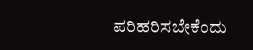ಪರಿಹರಿಸಬೇಕೆಂದು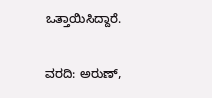ಒತ್ತಾಯಿಸಿದ್ದಾರೆ.

ವರದಿ: ಅರುಣ್,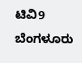ಟಿವಿ9 ಬೆಂಗಳೂರು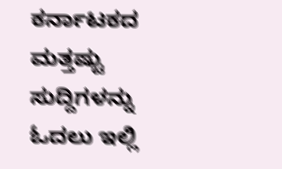ಕರ್ನಾಟಕದ ಮತ್ತಷ್ಟು ಸುದ್ದಿಗಳನ್ನು ಓದಲು ಇಲ್ಲಿ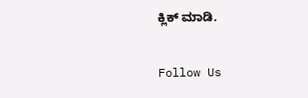ಕ್ಲಿಕ್ ಮಾಡಿ.

Follow Us